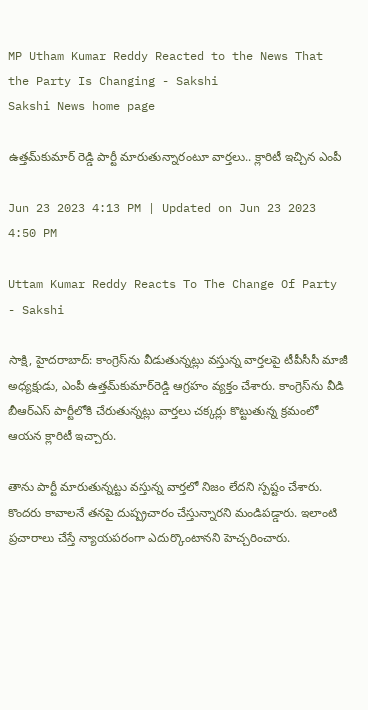MP Utham Kumar Reddy Reacted to the News That the Party Is Changing - Sakshi
Sakshi News home page

ఉత్తమ్‌కుమార్‌ రెడ్డి పార్టీ మారుతున్నారంటూ వార్తలు.. క్లారిటీ ఇచ్చిన ఎంపీ

Jun 23 2023 4:13 PM | Updated on Jun 23 2023 4:50 PM

Uttam Kumar Reddy Reacts To The Change Of Party - Sakshi

సాక్షి, హైదరాబాద్‌: కాంగ్రెస్‌ను వీడుతున్నట్లు వస్తున్న వార్తలపై టీపీసీసీ మాజీ అధ్యక్షుడు, ఎంపీ ఉత్తమ్‌కుమార్‌రెడ్డి ఆగ్రహం వ్యక్తం చేశారు. కాంగ్రెస్‌ను వీడి బీఆర్‌ఎస్‌ పార్టీలోకి చేరుతున్నట్లు వార్తలు చక్కర్లు కొట్టుతున్న క్రమంలో ఆయన క్లారిటీ ఇచ్చారు.

తాను పార్టీ మారుతున్నట్టు వస్తున్న వార్తలో నిజం లేదని స్పష్టం చేశారు. కొందరు కావాలనే తనపై దుష్ప్రచారం చేస్తున్నారని మండిపడ్డారు. ఇలాంటి ప్రచారాలు చేస్తే న్యాయపరంగా ఎదుర్కొంటానని హెచ్చరించారు.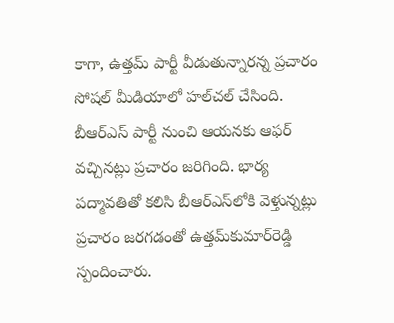కాగా, ఉత్తమ్‌ పార్టీ వీడుతున్నారన్న ప్రచారం సోషల్‌ మీడియాలో హల్‌చల్‌ చేసింది. బీఆర్‌ఎస్‌ పార్టీ నుంచి ఆయనకు ఆఫర్‌ వచ్చినట్లు ప్రచారం జరిగింది. భార్య పద్మావతితో కలిసి బీఆర్ఎస్‌లోకి వెళ్తున్నట్లు ప్రచారం జరగడంతో ఉత్తమ్‌కుమార్‌రెడ్డి స్పందించారు.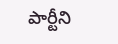పార్టీని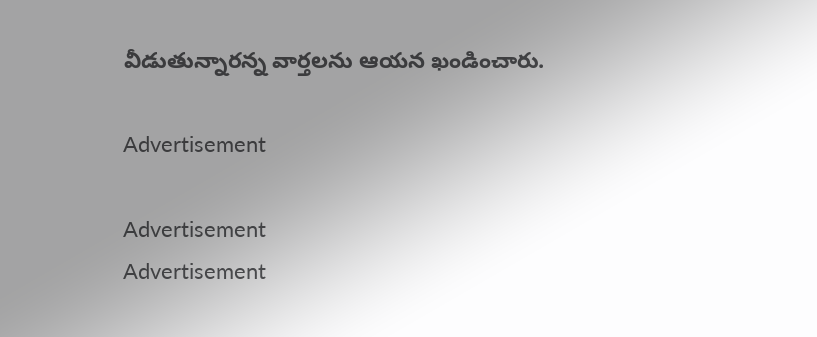వీడుతున్నారన్న వార్తలను ఆయన ఖండించారు.

Advertisement

Advertisement
Advertisement